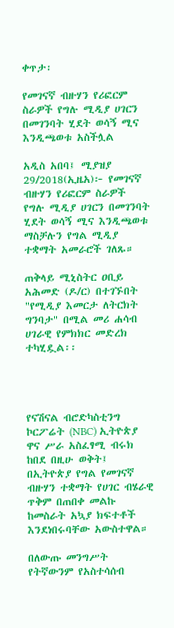ቀጥታ፡

የመገናኛ ብዙሃን የሪፎርም ስራዎች የግሉ ሚዲያ ሀገርን በመገንባት ሂደት ወሳኝ ሚና እንዲጫወቱ አስችሏል

አዲስ አበባ፤ ሚያዝያ 29/2018(ኢዜአ)፦ የመገናኛ ብዙሃን የሪፎርም ስራዎች የግሉ ሚዲያ ሀገርን በመገንባት ሂደት ወሳኝ ሚና እንዲጫወቱ ማስቻሉን የግል ሚዲያ ተቋማት አመራሮች ገለጹ።

ጠቅላይ ሚኒስትር ዐቢይ አሕመድ (ዶ/ር) በተገኙበት "የሚዲያ እመርታ ለትርክት ግንባታ" በሚል መሪ ሐሳብ ሀገራዊ የምክክር መድረክ ተካሂዷል፡፡




የናሽናል ብሮድካስቲንግ ኮርፖሬት (NBC) ኢትዮጵያ ዋና ሥራ አስፈፃሚ ብሩክ ከበደ በዚሁ ወቅት፤ በኢትዮጵያ የግል የመገናኛ ብዙሃን ተቋማት የሀገር ብሄራዊ ጥቅም በጠበቀ መልኩ ከመስራት አኳያ ክፍተቶች እንደነበሩባቸው አውስተዋል።

በለውጡ መንግሥት የትኛውንም የአስተሳሰብ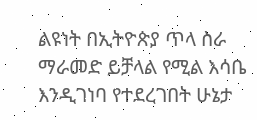ልዩነት በኢትዮጵያ ጥላ ስራ ማራመድ ይቻላል የሚል እሳቤ እንዲገነባ የተደረገበት ሁኔታ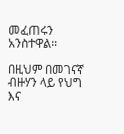መፈጠሩን አንስተዋል።

በዚህም በመገናኛ ብዙሃን ላይ የህግ እና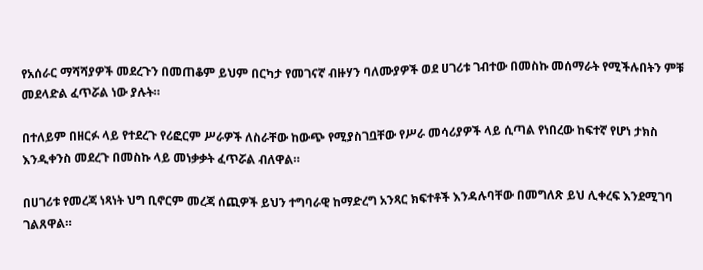የአሰራር ማሻሻያዎች መደረጉን በመጠቆም ይህም በርካታ የመገናኛ ብዙሃን ባለሙያዎች ወደ ሀገሪቱ ገብተው በመስኩ መሰማራት የሚችሉበትን ምቹ መደላድል ፈጥሯል ነው ያሉት።

በተለይም በዘርፉ ላይ የተደረጉ የሪፎርም ሥራዎች ለስራቸው ከውጭ የሚያስገቧቸው የሥራ መሳሪያዎች ላይ ሲጣል የነበረው ከፍተኛ የሆነ ታክስ እንዲቀንስ መደረጉ በመስኩ ላይ መነቃቃት ፈጥሯል ብለዋል።

በሀገሪቱ የመረጃ ነጻነት ህግ ቢኖርም መረጃ ሰጪዎች ይህን ተግባራዊ ከማድረግ አንጻር ክፍተቶች እንዳሉባቸው በመግለጽ ይህ ሊቀረፍ እንደሚገባ ገልጸዋል።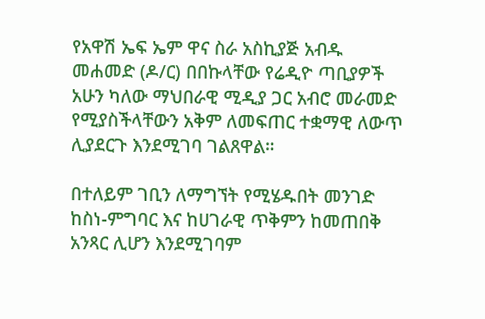የአዋሽ ኤፍ ኤም ዋና ስራ አስኪያጅ አብዱ መሐመድ (ዶ/ር) በበኩላቸው የሬዲዮ ጣቢያዎች አሁን ካለው ማህበራዊ ሚዲያ ጋር አብሮ መራመድ የሚያስችላቸውን አቅም ለመፍጠር ተቋማዊ ለውጥ ሊያደርጉ እንደሚገባ ገልጸዋል።

በተለይም ገቢን ለማግኘት የሚሄዱበት መንገድ ከስነ-ምግባር እና ከሀገራዊ ጥቅምን ከመጠበቅ አንጻር ሊሆን እንደሚገባም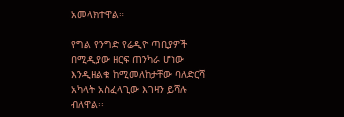አመላክተዋል።

የግል የንግድ የሬዲዮ ጣቢያዎች በሚዲያው ዘርፍ ጠንካራ ሆነው እንዲዘልቁ ከሚመለከታቸው ባለድርሻ አካላት አስፈላጊው እገዛን ይሻሉ ብለዋል፡፡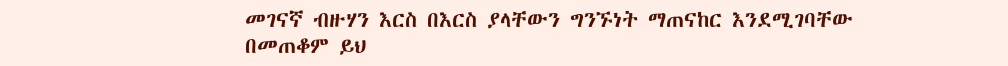መገናኛ ብዙሃን እርስ በእርስ ያላቸውን ግንኙነት ማጠናከር እንደሚገባቸው በመጠቆም ይህ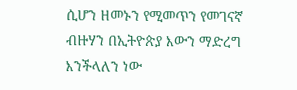ሲሆን ዘመኑን የሚመጥን የመገናኛ ብዙሃን በኢትዮጵያ እውን ማድረግ እንችላለን ነው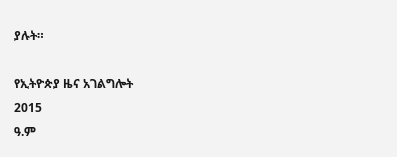ያሉት።

የኢትዮጵያ ዜና አገልግሎት
2015
ዓ.ም